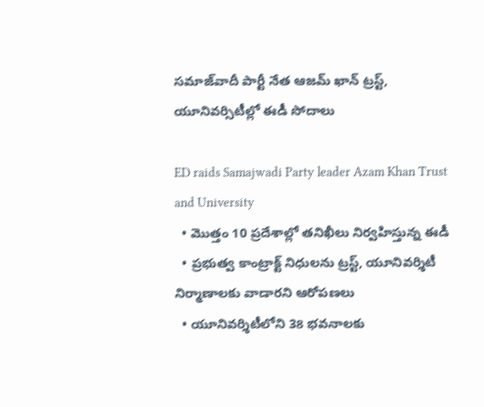సమాజ్‌వాదీ పార్టీ నేత ఆజమ్ ఖాన్ ట్రస్ట్, యూనివర్సిటీల్లో ఈడీ సోదాలు

ED raids Samajwadi Party leader Azam Khan Trust and University
  • మొత్తం 10 ప్రదేశాల్లో తనిఖీలు నిర్వహిస్తున్న ఈడీ
  • ప్రభుత్వ కాంట్రాక్ట్ నిధులను ట్రస్ట్, యూనివర్శిటీ నిర్మాణాలకు వాడారని ఆరోపణలు
  • యూనివర్శిటీలోని 38 భవనాలకు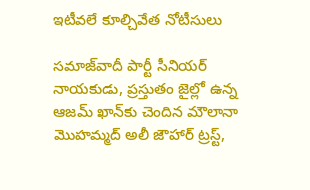ఇటీవలే కూల్చివేత నోటీసులు

సమాజ్‌వాదీ పార్టీ సీనియర్ నాయకుడు, ప్రస్తుతం జైల్లో ఉన్న ఆజమ్ ఖాన్‌కు చెందిన మౌలానా మొహమ్మద్ అలీ జౌహార్ ట్రస్ట్,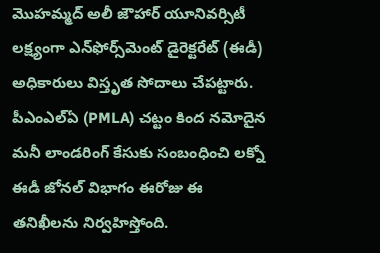మొహమ్మద్ అలీ జౌహార్ యూనివర్సిటీ లక్ష్యంగా ఎన్‌ఫోర్స్‌మెంట్ డైరెక్టరేట్ (ఈడీ) అధికారులు విస్తృత సోదాలు చేపట్టారు. పీఎంఎల్ఏ (PMLA) చట్టం కింద నమోదైన మనీ లాండరింగ్ కేసుకు సంబంధించి లక్నో ఈడీ జోనల్ విభాగం ఈరోజు ఈ తనిఖీలను నిర్వహిస్తోంది.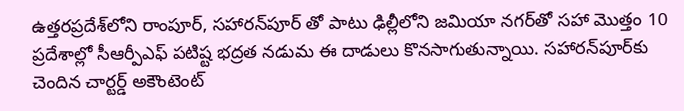ఉత్తరప్రదేశ్‌లోని రాంపూర్, సహారన్‌పూర్ తో పాటు ఢిల్లీలోని జమియా నగర్‌తో సహా మొత్తం 10 ప్రదేశాల్లో సీఆర్పీఎఫ్ పటిష్ట భద్రత నడుమ ఈ దాడులు కొనసాగుతున్నాయి. సహారన్‌పూర్‌కు చెందిన చార్టర్డ్ అకౌంటెంట్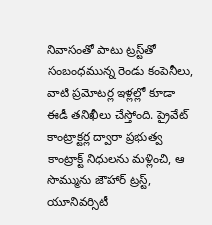నివాసంతో పాటు ట్రస్ట్‌తో సంబంధమున్న రెండు కంపెనీలు, వాటి ప్రమోటర్ల ఇళ్లల్లో కూడా ఈడీ తనిఖీలు చేస్తోంది. ప్రైవేట్ కాంట్రాక్టర్ల ద్వారా ప్రభుత్వ కాంట్రాక్ట్ నిధులను మళ్లించి, ఆ సొమ్మును జౌహార్ ట్రస్ట్, యూనివర్సిటీ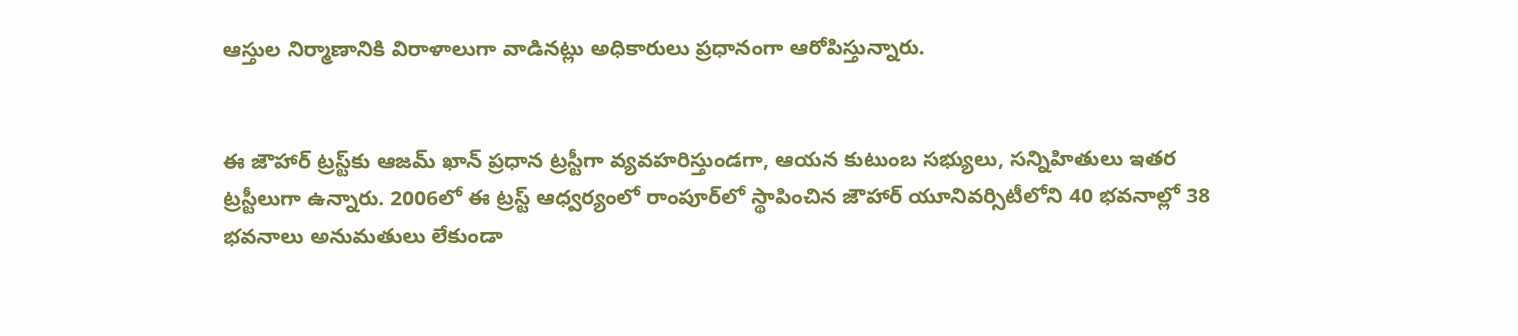ఆస్తుల నిర్మాణానికి విరాళాలుగా వాడినట్లు అధికారులు ప్రధానంగా ఆరోపిస్తున్నారు.


ఈ జౌహార్ ట్రస్ట్‌కు ఆజమ్ ఖాన్ ప్రధాన ట్రస్టీగా వ్యవహరిస్తుండగా, ఆయన కుటుంబ సభ్యులు, సన్నిహితులు ఇతర ట్రస్టీలుగా ఉన్నారు. 2006లో ఈ ట్రస్ట్ ఆధ్వర్యంలో రాంపూర్‌లో స్థాపించిన జౌహార్ యూనివర్సిటీలోని 40 భవనాల్లో 38 భవనాలు అనుమతులు లేకుండా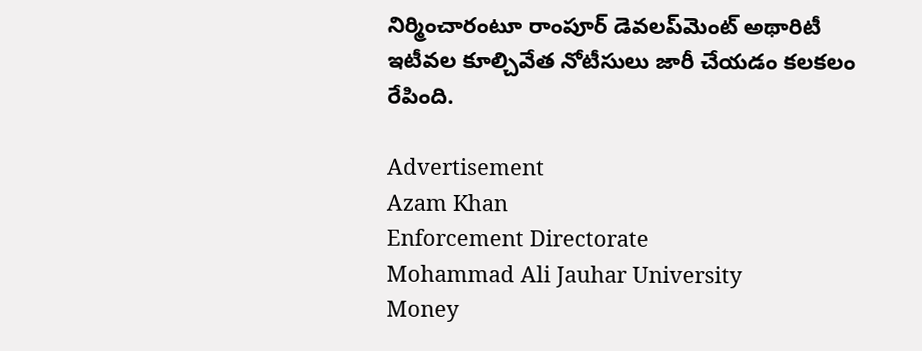నిర్మించారంటూ రాంపూర్ డెవలప్‌మెంట్ అథారిటీ ఇటీవల కూల్చివేత నోటీసులు జారీ చేయడం కలకలం రేపింది.

Advertisement
Azam Khan
Enforcement Directorate
Mohammad Ali Jauhar University
Money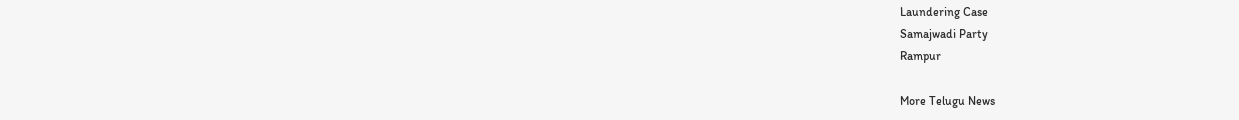Laundering Case
Samajwadi Party
Rampur

More Telugu News